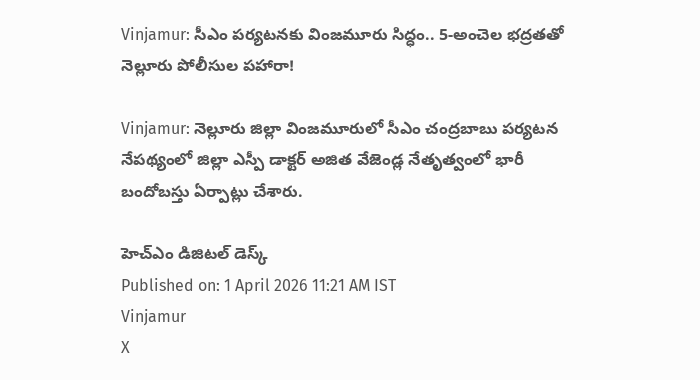Vinjamur: సీఎం పర్యటనకు వింజమూరు సిద్ధం.. 5-అంచెల భద్రతతో నెల్లూరు పోలీసుల పహారా!

Vinjamur: నెల్లూరు జిల్లా వింజమూరులో సీఎం చంద్రబాబు పర్యటన నేపథ్యంలో జిల్లా ఎస్పీ డాక్టర్ అజిత వేజెండ్ల నేతృత్వంలో భారీ బందోబస్తు ఏర్పాట్లు చేశారు.

హెచ్ఎం డిజిటల్ డెస్క్
Published on: 1 April 2026 11:21 AM IST
Vinjamur
X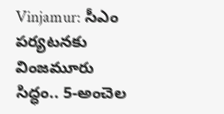Vinjamur: సీఎం పర్యటనకు వింజమూరు సిద్ధం.. 5-అంచెల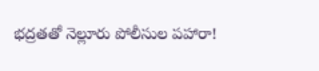భద్రతతో నెల్లూరు పోలీసుల పహారా!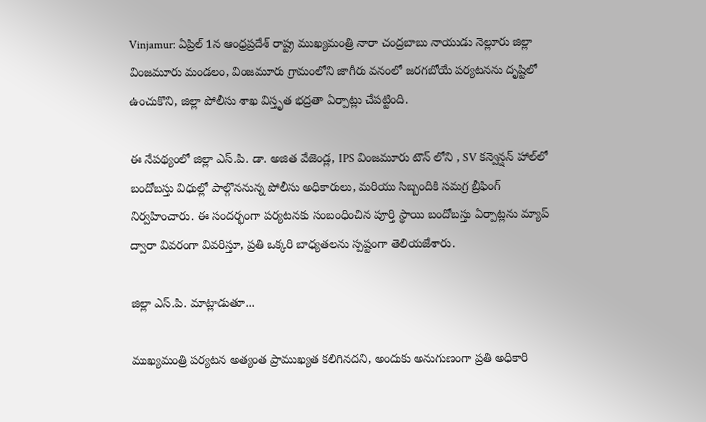Vinjamur: ఏప్రిల్ 1న ఆంధ్రప్రదేశ్ రాష్ట్ర ముఖ్యమంత్రి నారా చంద్రబాబు నాయుడు నెల్లూరు జిల్లా వింజమూరు మండలం, వింజమూరు గ్రామంలోని జాగీరు వనంలో జరగబోయే పర్యటనను దృష్టిలో ఉంచుకొని, జిల్లా పోలీసు శాఖ విస్తృత భద్రతా ఏర్పాట్లు చేపట్టింది.

ఈ నేపథ్యంలో జిల్లా ఎస్.పి. డా. అజిత వేజెండ్ల, IPS వింజమూరు టౌన్ లోని , SV కన్వెన్షన్ హాల్‌లో బందోబస్తు విధుల్లో పాల్గొననున్న పోలీసు అధికారులు, మరియు సిబ్బందికి సమగ్ర బ్రీఫింగ్ నిర్వహించారు. ఈ సందర్భంగా పర్యటనకు సంబంధించిన పూర్తి స్థాయి బందోబస్తు ఏర్పాట్లను మ్యాప్ ద్వారా వివరంగా వివరిస్తూ, ప్రతి ఒక్కరి బాధ్యతలను స్పష్టంగా తెలియజేశారు.

జిల్లా ఎస్.పి. మాట్లాడుతూ...

ముఖ్యమంత్రి పర్యటన అత్యంత ప్రాముఖ్యత కలిగినదని, అందుకు అనుగుణంగా ప్రతి అధికారి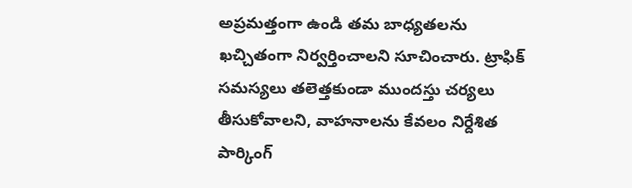అప్రమత్తంగా ఉండి తమ బాధ్యతలను ఖచ్చితంగా నిర్వర్తించాలని సూచించారు. ట్రాఫిక్ సమస్యలు తలెత్తకుండా ముందస్తు చర్యలు తీసుకోవాలని, వాహనాలను కేవలం నిర్దేశిత పార్కింగ్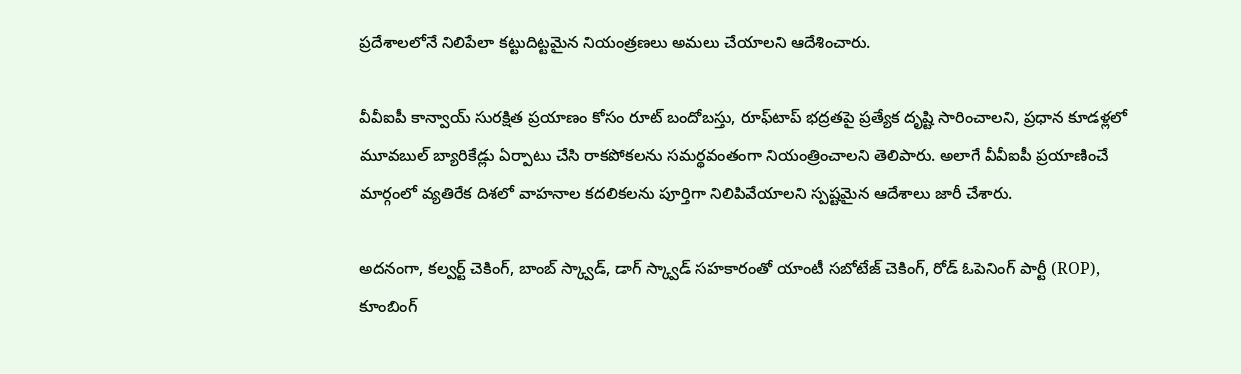ప్రదేశాలలోనే నిలిపేలా కట్టుదిట్టమైన నియంత్రణలు అమలు చేయాలని ఆదేశించారు.

వీవీఐపీ కాన్వాయ్ సురక్షిత ప్రయాణం కోసం రూట్ బందోబస్తు, రూఫ్‌టాప్ భద్రతపై ప్రత్యేక దృష్టి సారించాలని, ప్రధాన కూడళ్లలో మూవబుల్ బ్యారికేడ్లు ఏర్పాటు చేసి రాకపోకలను సమర్థవంతంగా నియంత్రించాలని తెలిపారు. అలాగే వీవీఐపీ ప్రయాణించే మార్గంలో వ్యతిరేక దిశలో వాహనాల కదలికలను పూర్తిగా నిలిపివేయాలని స్పష్టమైన ఆదేశాలు జారీ చేశారు.

అదనంగా, కల్వర్ట్ చెకింగ్, బాంబ్ స్క్వాడ్, డాగ్ స్క్వాడ్ సహకారంతో యాంటీ సబోటేజ్ చెకింగ్, రోడ్ ఓపెనింగ్ పార్టీ (ROP), కూంబింగ్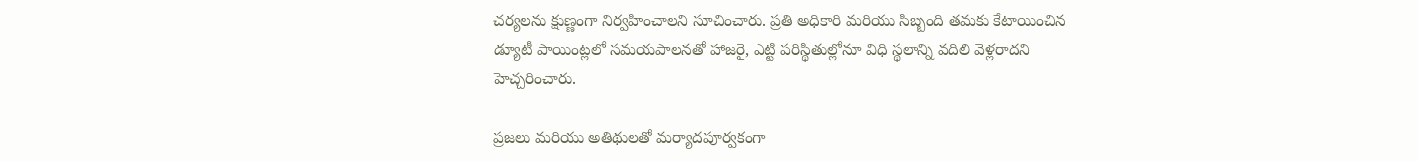చర్యలను క్షుణ్ణంగా నిర్వహించాలని సూచించారు. ప్రతి అధికారి మరియు సిబ్బంది తమకు కేటాయించిన డ్యూటీ పాయింట్లలో సమయపాలనతో హాజరై, ఎట్టి పరిస్థితుల్లోనూ విధి స్థలాన్ని వదిలి వెళ్లరాదని హెచ్చరించారు.

ప్రజలు మరియు అతిథులతో మర్యాదపూర్వకంగా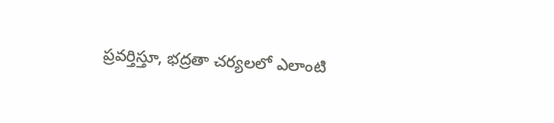ప్రవర్తిస్తూ, భద్రతా చర్యలలో ఎలాంటి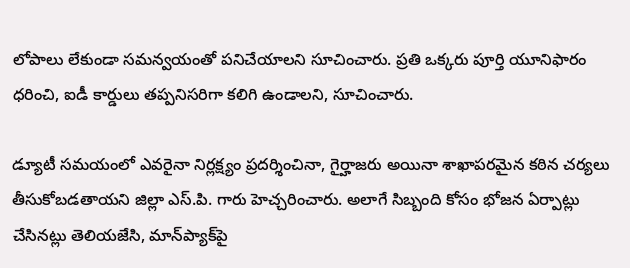లోపాలు లేకుండా సమన్వయంతో పనిచేయాలని సూచించారు. ప్రతి ఒక్కరు పూర్తి యూనిఫారం ధరించి, ఐడీ కార్డులు తప్పనిసరిగా కలిగి ఉండాలని, సూచించారు.

డ్యూటీ సమయంలో ఎవరైనా నిర్లక్ష్యం ప్రదర్శించినా, గైర్హాజరు అయినా శాఖాపరమైన కఠిన చర్యలు తీసుకోబడతాయని జిల్లా ఎస్.పి. గారు హెచ్చరించారు. అలాగే సిబ్బంది కోసం భోజన ఏర్పాట్లు చేసినట్లు తెలియజేసి, మాన్‌ప్యాక్‌పై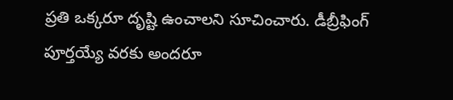ప్రతి ఒక్కరూ దృష్టి ఉంచాలని సూచించారు. డీబ్రీఫింగ్ పూర్తయ్యే వరకు అందరూ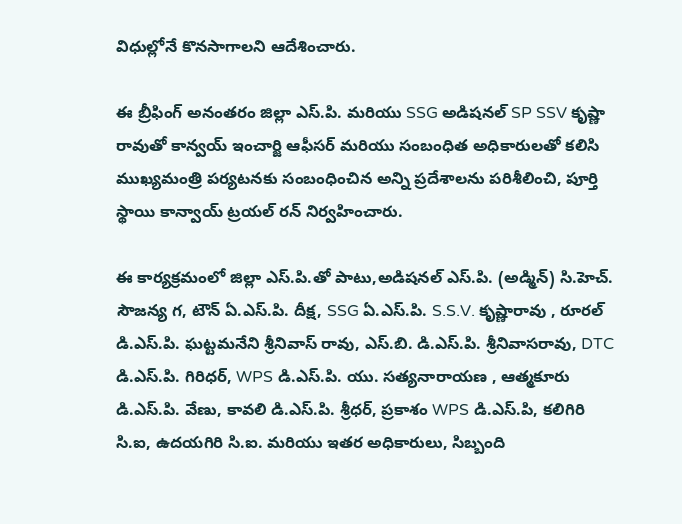విధుల్లోనే కొనసాగాలని ఆదేశించారు.

ఈ బ్రీఫింగ్ అనంతరం జిల్లా ఎస్.పి. మరియు SSG అడిషనల్ SP SSV కృష్ణా రావుతో కాన్వయ్ ఇంచార్జి ఆఫీసర్ మరియు సంబంధిత అధికారులతో కలిసి ముఖ్యమంత్రి పర్యటనకు సంబంధించిన అన్ని ప్రదేశాలను పరిశీలించి, పూర్తి స్థాయి కాన్వాయ్ ట్రయల్ రన్ నిర్వహించారు.

ఈ కార్యక్రమంలో జిల్లా ఎస్.పి.తో పాటు,అడిషనల్ ఎస్.పి. (అడ్మిన్) సి.హెచ్. సౌజన్య గ, టౌన్ ఏ.ఎస్.పి. దీక్ష, SSG ఏ.ఎస్.పి. S.S.V. కృష్ణారావు , రూరల్ డి.ఎస్.పి. ఘట్టమనేని శ్రీనివాస్ రావు, ఎస్.బి. డి.ఎస్.పి. శ్రీనివాసరావు, DTC డి.ఎస్.పి. గిరిధర్, WPS డి.ఎస్.పి. యు. సత్యనారాయణ , ఆత్మకూరు డి.ఎస్.పి. వేణు, కావలి డి.ఎస్.పి. శ్రీధర్, ప్రకాశం WPS డి.ఎస్.పి, కలిగిరి సి.ఐ, ఉదయగిరి సి.ఐ. మరియు ఇతర అధికారులు, సిబ్బంది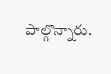పాల్గొన్నారు.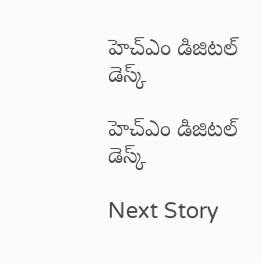హెచ్ఎం డిజిటల్ డెస్క్

హెచ్ఎం డిజిటల్ డెస్క్

Next Story